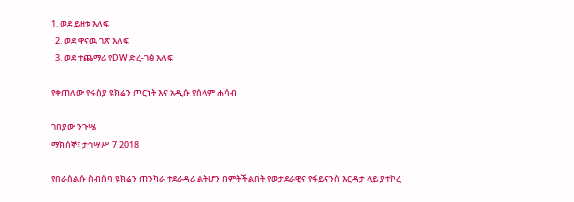1. ወደ ይዘቱ እለፍ
  2. ወደ ዋናዉ ገጽ እለፍ
  3. ወደ ተጨማሪ የDW ድረ-ገፅ እለፍ

የቀጠለው የሩስያ ዩክሬን ጦርነት እና አዲሱ የሰላም ሐሳብ

ገበያው ንጉሤ
ማክሰኞ፣ ታኅሣሥ 7 2018

የበራስልሱ ስብሰባ ዩክሬን ጠንካራ ተደራዳሪ ልትሆን በምትችልበት የወታደራዊና የፋይናንስ እርዳታ ላይ ያተኮረ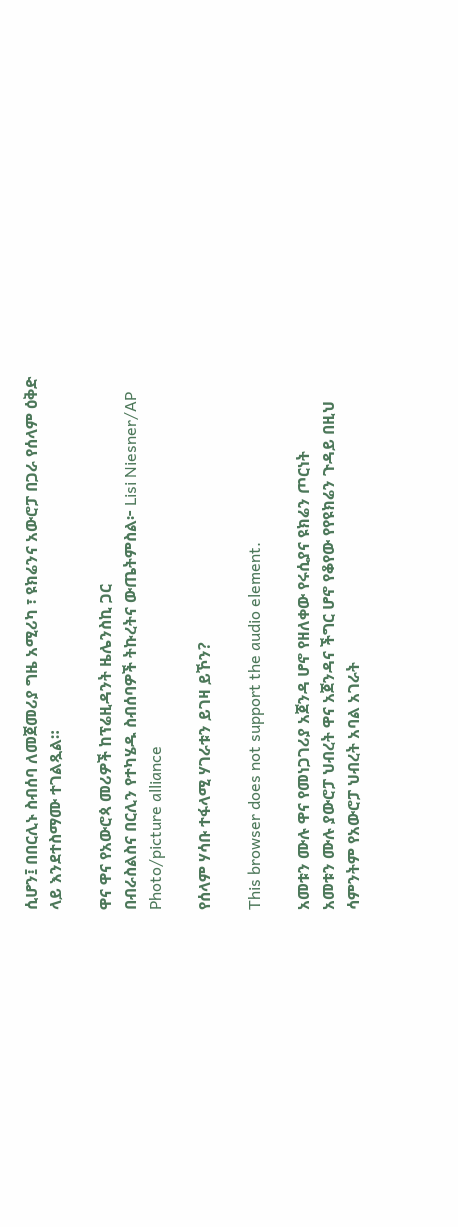ሲሆን፤ በበርሊኑ ስብሰባ ለመጀመሪያ ግዜ አሚሪካ ፣ ዩክሬንና አውሮፓ በጋራ የሰላም ዕቅድ ላይ እንደተስማሙ ተገልጿል።

ዋና ዋና የአውሮጳ መሪዎች ከፕሬዚዳንት ዜሌንስኪ ጋር
በብራስልስና በርሊን የተካሄዱ ስብሰባዎች ትኩረትና ውጤትምስል፦ Lisi Niesner/AP Photo/picture alliance

የሰላም ሃሳቡ ተፋላሚ ሃገራቱን ይገዛ ይኾን?

This browser does not support the audio element.

አመቱን ሙሉ ዋና የመነጋገሪያ አጀንዳ ሆኖ የዘለቀው የሩሲያና ዩክሬን ጦርነት
አመቱን ሙሉ ያውሮፓ ህብረት ዋና አጀንዳና ችግር ሆኖ የቆየው የየዩክሬን ጉዳይ በዚህ ሳምንትም የአውሮፓ ህብረት አባል አገራት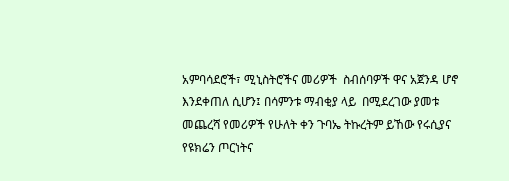አምባሳደሮች፣ ሚኒስትሮችና መሪዎች  ስብሰባዎች ዋና አጀንዳ ሆኖ እንደቀጠለ ሲሆን፤ በሳምንቱ ማብቂያ ላይ  በሚደረገው ያመቱ መጨረሻ የመሪዎች የሁለት ቀን ጉባኤ ትኩረትም ይኸው የሩሲያና የዩክሬን ጦርነትና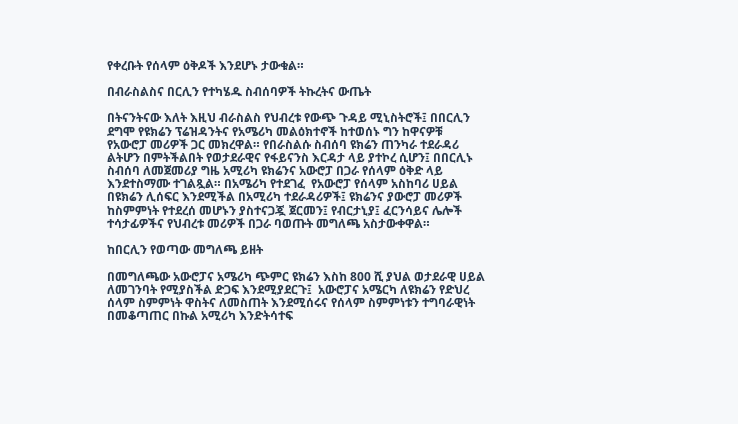የቀረቡት የሰላም ዕቅዶች እንደሆኑ ታውቁል።

በብራስልስና በርሊን የተካሄዱ ስብሰባዎች ትኩረትና ውጤት

በትናንትናው እለት እዚህ ብራስልስ የህብረቱ የውጭ ጉዳይ ሚኒስትሮች፤ በበርሊን ደግሞ የዩክሬን ፕሬዝዳንትና የአሜሪካ መልዕክተኖች ከተወሰኑ ግን ከዋናዎቹ  የአውሮፓ መሪዎች ጋር መክረዋል። የበራስልሱ ስብሰባ ዩክሬን ጠንካራ ተደራዳሪ ልትሆን በምትችልበት የወታደራዊና የፋይናንስ እርዳታ ላይ ያተኮረ ሲሆን፤ በበርሊኑ ስብሰባ ለመጀመሪያ ግዜ አሚሪካ ዩክሬንና አውሮፓ በጋራ የሰላም ዕቅድ ላይ እንደተስማሙ ተገልጿል። በአሜሪካ የተደገፈ  የአውሮፓ የሰላም አስከባሪ ሀይል  በዩክሬን ሊሰፍር እንደሚችል በአሚሪካ ተደራዳሪዎች፤ ዩክሬንና ያውሮፓ መሪዎች ከስምምነት የተደረሰ መሆኑን ያስተናጋጇ ጀርመን፤ የብርታኒያ፤ ፈርንሳይና ሌሎች ተሳታፊዎችና የህብረቱ መሪዎች በጋራ ባወጡት መግለጫ አስታውቀዋል።

ከበርሊን የወጣው መግለጫ ይዘት

በመግለጫው አውሮፓና አሜሪካ ጭምር ዩክሬን እስከ 800 ሺ ያህል ወታደራዊ ሀይል ለመገንባት የሚያስችል ድጋፍ እንደሚያደርጉ፤  አውሮፓና አሜርካ ለዩክሬን የድህረ ሰላም ስምምነት ዋስትና ለመስጠት እንደሚሰሩና የሰላም ስምምነቱን ተግባራዊነት በመቆጣጠር በኩል አሚሪካ እንድትሳተፍ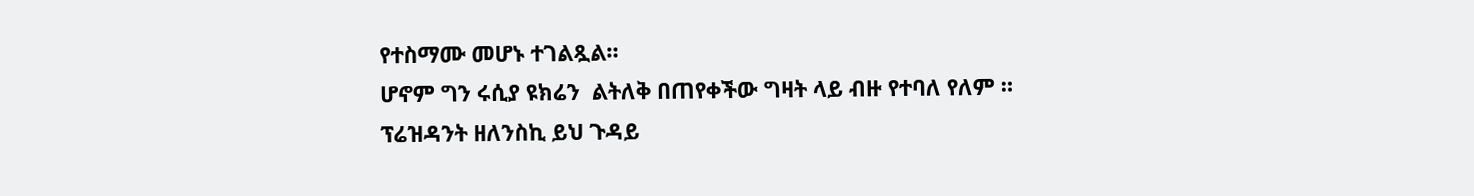የተስማሙ መሆኑ ተገልጿል።
ሆኖም ግን ሩሲያ ዩክሬን  ልትለቅ በጠየቀችው ግዛት ላይ ብዙ የተባለ የለም ። ፕሬዝዳንት ዘለንስኪ ይህ ጉዳይ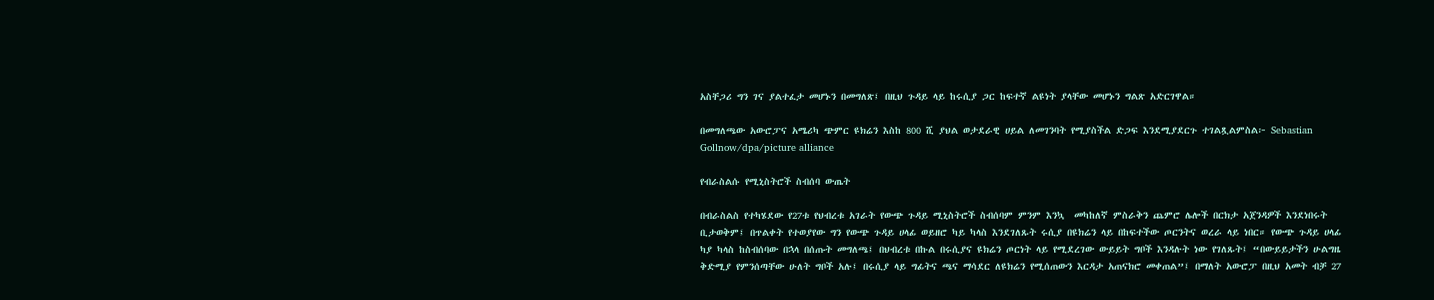አስቸጋሪ ግን ገና ያልተፈታ መሆኑን በመግለጽ፤ በዚህ ጉዳይ ላይ ከሩሲያ ጋር ከፍተኛ ልዩነት ያላቸው መሆኑን ግልጽ አድርገዋል።

በመግለጫው አውሮፓና አሜሪካ ጭምር ዩክሬን እስከ 800 ሺ ያህል ወታደራዊ ሀይል ለመገንባት የሚያስችል ድጋፍ እንደሚያደርጉ ተገልጿልምስል፦ Sebastian Gollnow/dpa/picture alliance

የብራስልሱ የሚኒስትሮች ስብሰባ ውጤት

በብራስልስ የተካሄደው የ27ቱ የህብረቱ አገራት የውጭ ጉዳይ ሚኒስትሮች ስብሰባም ምንም እንኳ  መካከለኛ ምስራቅን ጨምሮ ሌሎች በርክታ አጀንዳዎች እንደነበሩት ቢታወቅም፤ በጥልቀት የተወያየው ግን የውጭ ጉዳይ ሀላፊ ወይዘሮ ካይ ካላስ እንደገለጹት ሩሲያ በዩክሬን ላይ በከፍተችው ጦርንትና ወረራ ላይ ነበር። የውጭ ጉዳይ ሀላፊ ካያ ካላስ ከስብሰባው በኋላ በሰጡት መግለጫ፤ በህብረቱ በኩል በሩሲያና ዩክሬን ጦርነት ላይ የሚደረገው ውይይት ግቦች እንዳሉት ነው የገለጹት፤ “በውይይታችን ሁልግዜ ቅድሚያ የምንሰጣቸው ሁለት ግቦች አሉ፤ በሩሲያ ላይ ግፊትና ጫና ማሳደር ለዩክሬን የሚሰጠውን እርዳታ አጠናክሮ መቀጠል”፤ በማለት አውሮፓ በዚህ አመት ብቻ 27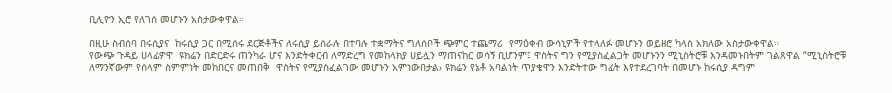ቢሊዮን ኢሮ የለገሰ መሆኑን አስታውቀዋል።

በዚሁ ስብሰባ በሩሲያና  ከሩሲያ ጋር በሚሰሩ ደርጅቶችና ለሩሲያ ይሰራሉ በተባሉ ተቋማትና ግለሰቦች ጭምር ተጨማሪ  የማዕቀብ ውሳኒዎች የተላለፉ መሆኑን ወይዘሮ ካላስ አክለው አስታውቀዋል።
የውጭ ጉዳይ ሀላፊዎዋ  ዩክሬን በድርድሩ ጠንካራ ሆና እንድትቀርብ ለማድረግ የመከላክያ ሀይሏን ማጠናከር ወሳኝ ቢሆንም፤ ዋስትና ግን የሚያስፈልጋት መሆኑንን ሚኒስትሮቹ እንዳመኑበትም ገልጸዋል “ሚኒስትሮቹ ለማንኛውም የሰላም ስምምነት መከበርና መጠበቅ  ዋስትና የሚያስፈልገው መሆኑን አምነውበታል› ዩክሬን የኔቶ አባልነት ጥያቄዋን እንድትተው ግፊት እየተደረገባት በመሆኑ ከሩሲያ ዳግም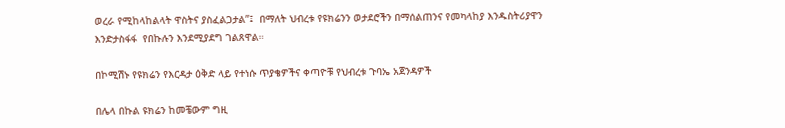ወረራ የሚከላከልላት ዋስትና ያስፈልጋታል”፤  በማለት ህብረቱ የዩክሬንን ወታደሮችን በማሰልጠንና የመካላከያ እንዱስትሪያዋን እንድታስፋፋ  የበኩሉን እንደሚያደግ ገልጸዋል።

በኮሚሽኑ የዩክሬን የእርዳታ ዕቅድ ላይ የተነሱ ጥያቄዎችና ቀጣዮቹ የህብረቱ ጉባኤ አጀንዳዎች

በሌላ በኩል ዩክሬን ከመቼውም ግዚ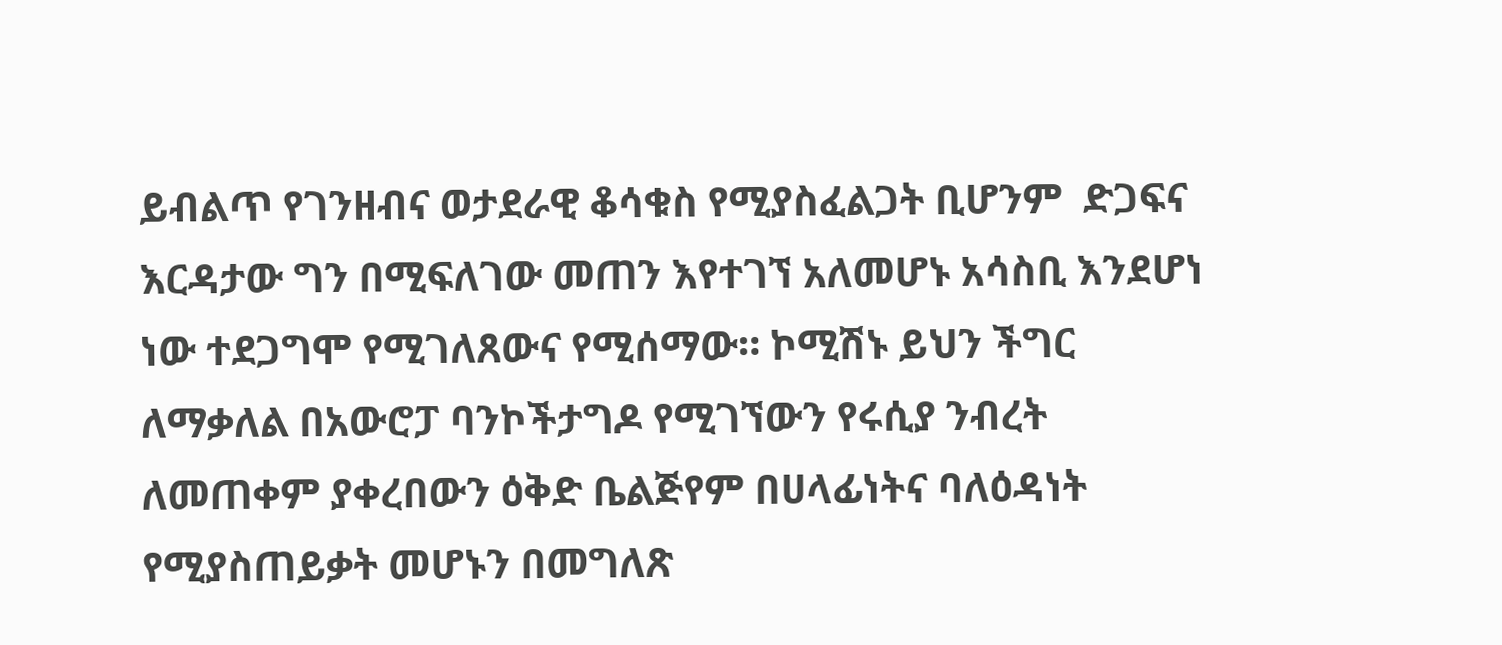ይብልጥ የገንዘብና ወታደራዊ ቆሳቁስ የሚያስፈልጋት ቢሆንም  ድጋፍና እርዳታው ግን በሚፍለገው መጠን እየተገኘ አለመሆኑ አሳስቢ እንደሆነ ነው ተደጋግሞ የሚገለጸውና የሚሰማው። ኮሚሽኑ ይህን ችግር ለማቃለል በአውሮፓ ባንኮችታግዶ የሚገኘውን የሩሲያ ንብረት ለመጠቀም ያቀረበውን ዕቅድ ቤልጅየም በሀላፊነትና ባለዕዳነት የሚያስጠይቃት መሆኑን በመግለጽ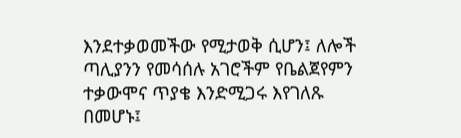እንደተቃወመችው የሚታወቅ ሲሆን፤ ለሎች ጣሊያንን የመሳሰሉ አገሮችም የቤልጀየምን ተቃውሞና ጥያቄ እንድሚጋሩ እየገለጹ በመሆኑ፤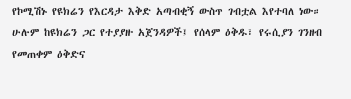የኮሚሽኑ የዩክሬን የእርዳታ እቅድ አጣብቂኝ ውስጥ ገብቷል እየተባለ ነው። ሁሉም ከዩክሬን ጋር የተያያዙ አጀንዳዎች፤ የሰላም ዕቅዱ፣ የሩሲያን ገንዘብ የመጠቀም ዕቅድና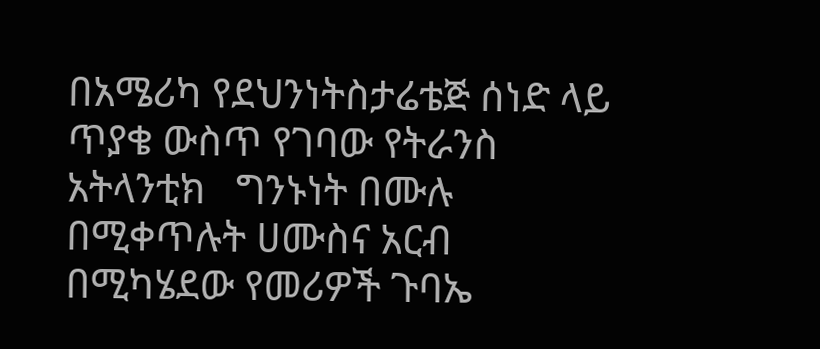በአሜሪካ የደህንነትስታሬቴጅ ሰነድ ላይ ጥያቄ ውስጥ የገባው የትራንስ አትላንቲክ   ግንኑነት በሙሉ በሚቀጥሉት ሀሙስና አርብ በሚካሄደው የመሪዎች ጉባኤ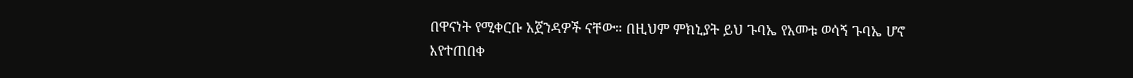በዋናነት የሚቀርቡ አጀንዳዎች ናቸው። በዚህም ምክኒያት ይህ ጉባኤ የአመቱ ወሳኝ ጉባኤ ሆኖ እየተጠበቀ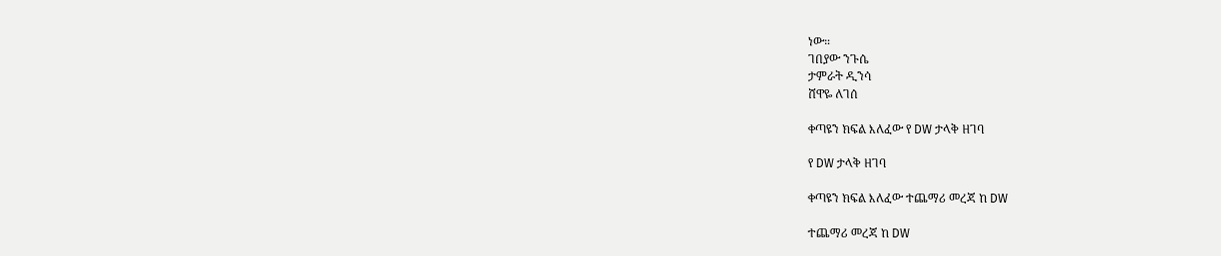ነው።
ገበያው ንጉሴ
ታምራት ዲንሳ
ሸዋዬ ለገሰ

ቀጣዩን ክፍል እለፈው የ DW ታላቅ ዘገባ

የ DW ታላቅ ዘገባ

ቀጣዩን ክፍል እለፈው ተጨማሪ መረጃ ከ DW

ተጨማሪ መረጃ ከ DW